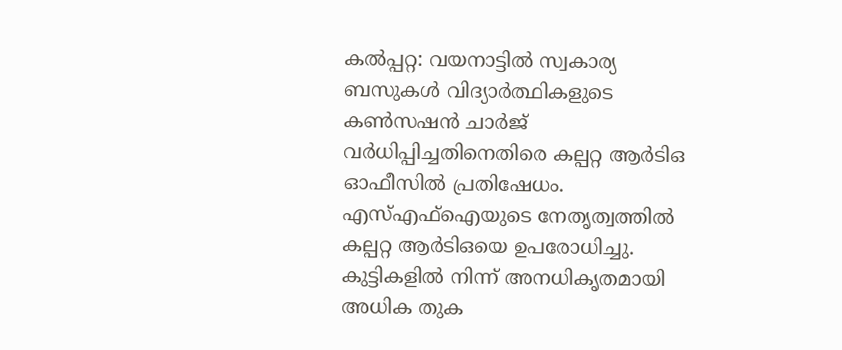കൽപ്പറ്റ: വയനാട്ടിൽ സ്വകാര്യ ബസുകൾ വിദ്യാർത്ഥികളുടെ കൺസഷൻ ചാർജ് വർധിപ്പിച്ചതിനെതിരെ കല്പറ്റ ആർടിഒ ഓഫീസിൽ പ്രതിഷേധം. എസ്എഫ്ഐയുടെ നേതൃത്വത്തിൽ കല്പറ്റ ആർടിഒയെ ഉപരോധിച്ചു. കുട്ടികളിൽ നിന്ന് അനധികൃതമായി അധിക തുക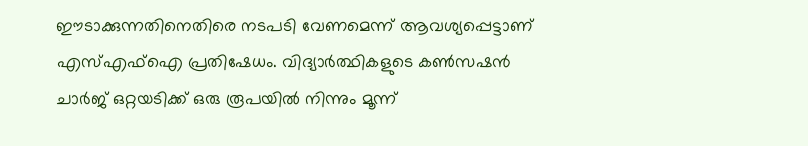ഈടാക്കുന്നതിനെതിരെ നടപടി വേണമെന്ന് ആവശ്യപ്പെട്ടാണ് എസ്എഫ്ഐ പ്രതിഷേധം. വിദ്യാർത്ഥികളുടെ കൺസഷൻ ചാർജ് ഒറ്റയടിക്ക് ഒരു രൂപയിൽ നിന്നും മൂന്ന്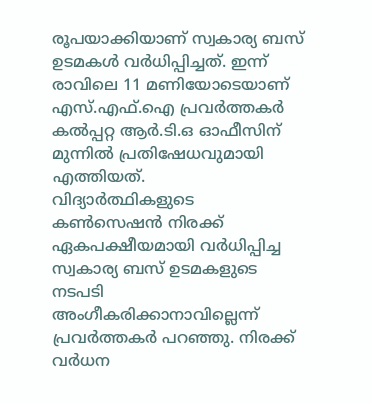രൂപയാക്കിയാണ് സ്വകാര്യ ബസ് ഉടമകൾ വർധിപ്പിച്ചത്. ഇന്ന് രാവിലെ 11 മണിയോടെയാണ് എസ്.എഫ്.ഐ പ്രവർത്തകർ കൽപ്പറ്റ ആർ.ടി.ഒ ഓഫീസിന് മുന്നിൽ പ്രതിഷേധവുമായി എത്തിയത്.
വിദ്യാർത്ഥികളുടെ കൺസെഷൻ നിരക്ക് ഏകപക്ഷീയമായി വർധിപ്പിച്ച സ്വകാര്യ ബസ് ഉടമകളുടെ നടപടി അംഗീകരിക്കാനാവില്ലെന്ന് പ്രവർത്തകർ പറഞ്ഞു. നിരക്ക് വർധന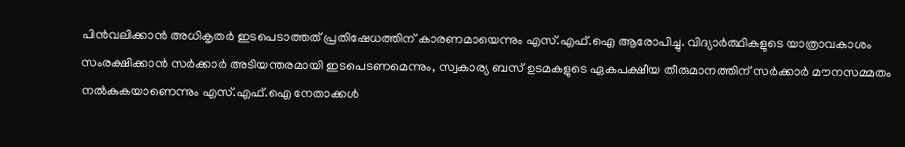പിൻവലിക്കാൻ അധികൃതർ ഇടപെടാത്തത് പ്രതിഷേധത്തിന് കാരണമായെന്നും എസ്.എഫ്.ഐ ആരോപിച്ചു. വിദ്യാർത്ഥികളുടെ യാത്രാവകാശം സംരക്ഷിക്കാൻ സർക്കാർ അടിയന്തരമായി ഇടപെടണമെന്നും, സ്വകാര്യ ബസ് ഉടമകളുടെ ഏകപക്ഷീയ തീരുമാനത്തിന് സർക്കാർ മൗനസമ്മതം നൽകുകയാണെന്നും എസ്.എഫ്.ഐ നേതാക്കൾ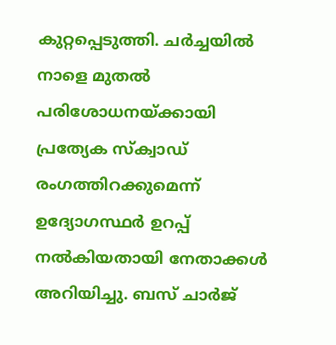കുറ്റപ്പെടുത്തി. ചർച്ചയിൽ നാളെ മുതൽ പരിശോധനയ്ക്കായി പ്രത്യേക സ്ക്വാഡ് രംഗത്തിറക്കുമെന്ന് ഉദ്യോഗസ്ഥർ ഉറപ്പ് നൽകിയതായി നേതാക്കൾ അറിയിച്ചു. ബസ് ചാർജ്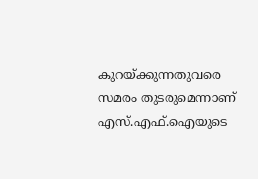കുറയ്ക്കുന്നതുവരെ സമരം തുടരുമെന്നാണ് എസ്.എഫ്.ഐയുടെ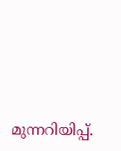മുന്നറിയിപ്പ്.